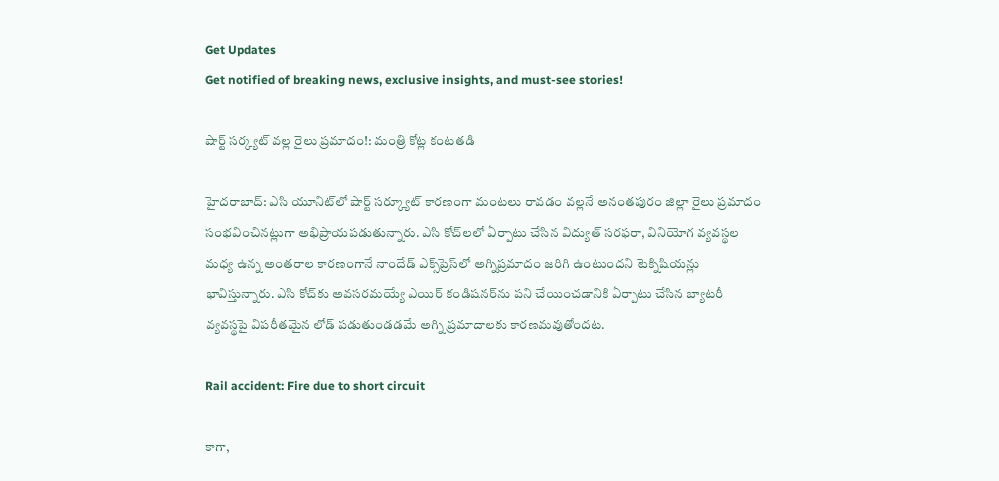Get Updates
Get notified of breaking news, exclusive insights, and must-see stories!

షార్ట్ సర్క్యట్ వల్ల రైలు ప్రమాదం!: మంత్రి కోట్ల కంటతడి

హైదరాబాద్: ఎసి యూనిట్‌లో షార్ట్ సర్క్యూట్ కారణంగా మంటలు రావడం వల్లనే అనంతపురం జిల్లా రైలు ప్రమాదం సంభవించినట్లుగా అభిప్రాయపడుతున్నారు. ఎసి కోచ్‌లలో ఏర్పాటు చేసిన విద్యుత్ సరఫరా, వినియోగ వ్యవస్థల మధ్య ఉన్న అంతరాల కారణంగానే నాందేడ్ ఎక్స్‌ప్రెస్‌లో అగ్నిప్రమాదం జరిగి ఉంటుందని టెక్నిషియన్లు భావిస్తున్నారు. ఎసి కోచ్‌కు అవసరమయ్యే ఎయిర్ కండిషనర్‌ను పని చేయించడానికి ఏర్పాటు చేసిన బ్యాటరీ వ్యవస్థపై విపరీతమైన లోడ్ పడుతుండడమే అగ్ని ప్రమాదాలకు కారణమవుతోందట.

Rail accident: Fire due to short circuit

కాగా,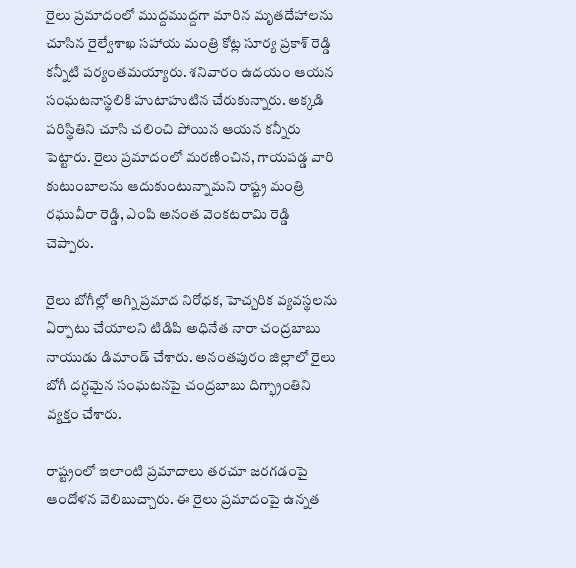రైలు ప్రమాదంలో ముద్దముద్దగా మారిన మృతదేహాలను చూసిన రైల్వేశాఖ సహాయ మంత్రి కోట్ల సూర్య ప్రకాశ్ రెడ్డి కన్నీటి పర్యంతమయ్యారు. శనివారం ఉదయం ఆయన సంఘటనాస్థలికి హుటాహుటిన చేరుకున్నారు. అక్కడి పరిస్థితిని చూసి చలించి పోయిన ఆయన కన్నీరు పెట్టారు. రైలు ప్రమాదంలో మరణించిన, గాయపడ్డ వారి కుటుంబాలను ఆదుకుంటున్నామని రాష్ట్ర మంత్రి రఘువీరా రెడ్డి, ఎంపి అనంత వెంకటరామి రెడ్డి చెప్పారు.

రైలు బోగీల్లో అగ్ని ప్రమాద నిరోధక, హెచ్చరిక వ్యవస్థలను ఏర్పాటు చేయాలని టిడిపి అధినేత నారా చంద్రబాబు నాయుడు డిమాండ్ చేశారు. అనంతపురం జిల్లాలో రైలు బోగీ దగ్ధమైన సంఘటనపై చంద్రబాబు దిగ్భ్రాంతిని వ్యక్తం చేశారు.

రాష్ట్రంలో ఇలాంటి ప్రమాదాలు తరచూ జరగడంపై ఆందోళన వెలిబుచ్చారు. ఈ రైలు ప్రమాదంపై ఉన్నత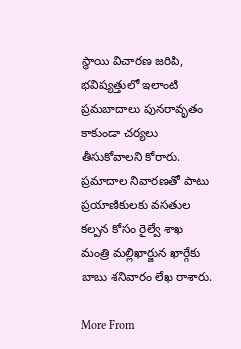స్థాయి విచారణ జరిపి, భవిష్యత్తులో ఇలాంటి ప్రమబాదాలు పునరావృతం కాకుండా చర్యలు తీసుకోవాలని కోరారు. ప్రమాదాల నివారణతో పాటు ప్రయాణికులకు వసతుల కల్పన కోసం రైల్వే శాఖ మంత్రి మల్లిఖార్జున ఖార్గేకు బాబు శనివారం లేఖ రాశారు.

More From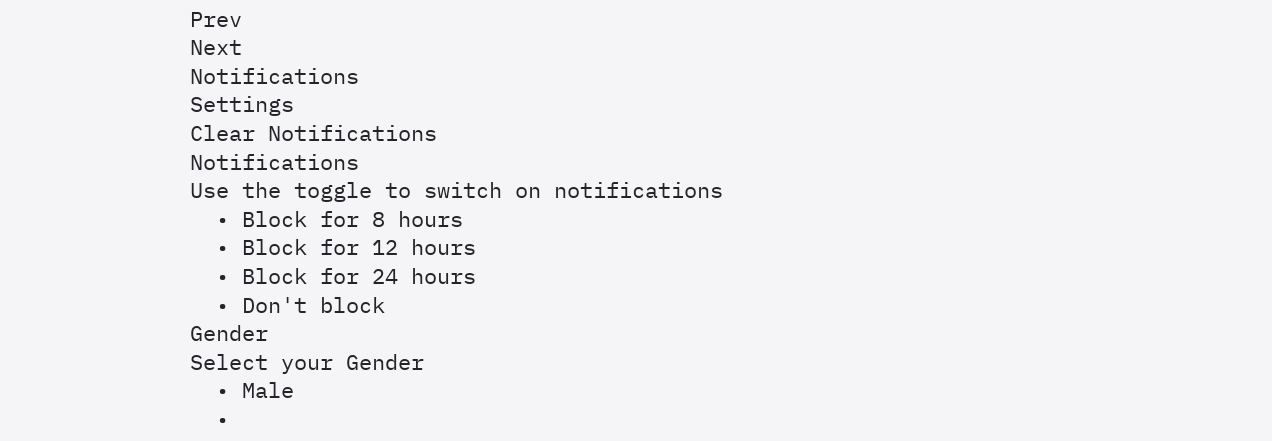Prev
Next
Notifications
Settings
Clear Notifications
Notifications
Use the toggle to switch on notifications
  • Block for 8 hours
  • Block for 12 hours
  • Block for 24 hours
  • Don't block
Gender
Select your Gender
  • Male
  •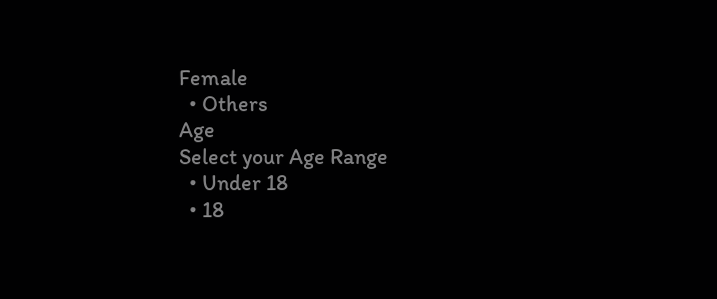Female
  • Others
Age
Select your Age Range
  • Under 18
  • 18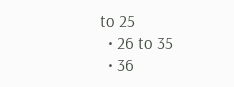to 25
  • 26 to 35
  • 36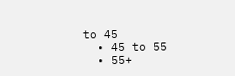to 45
  • 45 to 55
  • 55+